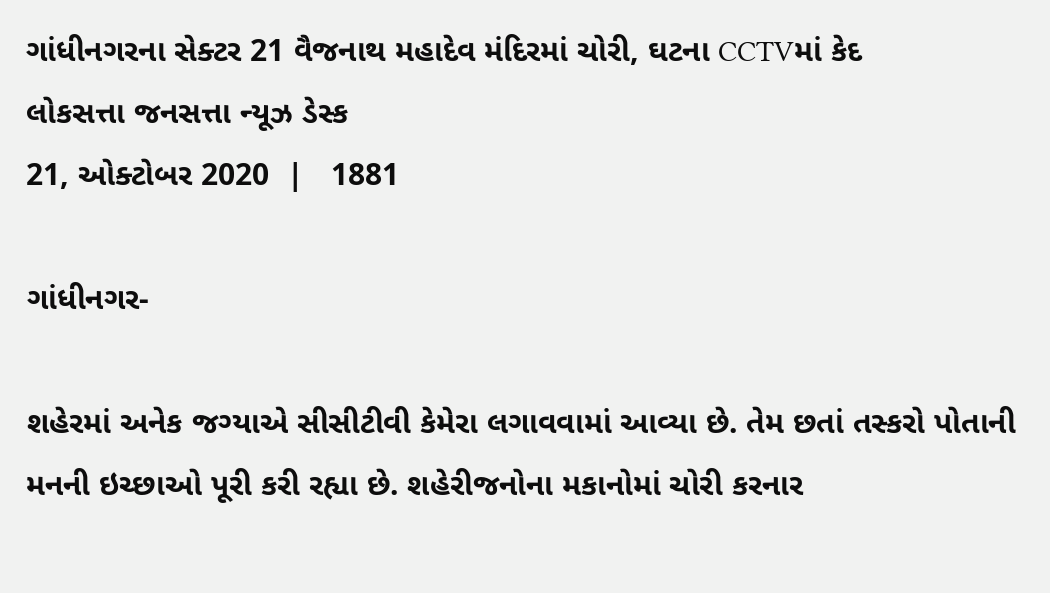ગાંધીનગરના સેક્ટર 21 વૈજનાથ મહાદેવ મંદિરમાં ચોરી, ઘટના CCTVમાં કેદ
લોકસત્તા જનસત્તા ન્યૂઝ ડેસ્ક
21, ઓક્ટોબર 2020  |   1881

ગાંધીનગર-

શહેરમાં અનેક જગ્યાએ સીસીટીવી કેમેરા લગાવવામાં આવ્યા છે. તેમ છતાં તસ્કરો પોતાની મનની ઇચ્છાઓ પૂરી કરી રહ્યા છે. શહેરીજનોના મકાનોમાં ચોરી કરનાર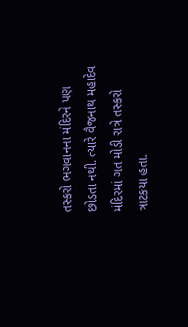તસ્કરો ભગવાનના મંદિરને પણ છોડતા નથી. ત્યારે વૈજનાથ મહાદેવ મંદિરમાં ગત મોડી રાત્રે તસ્કરો ત્રાટકયા હતા.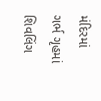મંદિરમાં ગર્ભ ગૃહમાં શિવલિંગ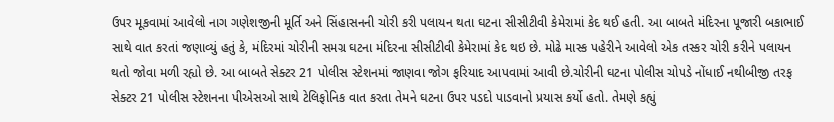ઉપર મૂકવામાં આવેલો નાગ ગણેશજીની મૂર્તિ અને સિંહાસનની ચોરી કરી પલાયન થતા ઘટના સીસીટીવી કેમેરામાં કેદ થઈ હતી. આ બાબતે મંદિરના પૂજારી બકાભાઈ સાથે વાત કરતાં જણાવ્યું હતું કે, મંદિરમાં ચોરીની સમગ્ર ઘટના મંદિરના સીસીટીવી કેમેરામાં કેદ થઇ છે. મોઢે માસ્ક પહેરીને આવેલો એક તસ્કર ચોરી કરીને પલાયન થતો જોવા મળી રહ્યો છે. આ બાબતે સેક્ટર 21 પોલીસ સ્ટેશનમાં જાણવા જોગ ફરિયાદ આપવામાં આવી છે.ચોરીની ઘટના પોલીસ ચોપડે નોંધાઈ નથીબીજી તરફ સેક્ટર 21 પોલીસ સ્ટેશનના પીએસઓ સાથે ટેલિફોનિક વાત કરતા તેમને ઘટના ઉપર પડદો પાડવાનો પ્રયાસ કર્યો હતો. તેમણે કહ્યું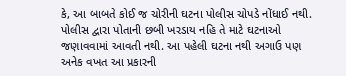કે, આ બાબતે કોઈ જ ચોરીની ઘટના પોલીસ ચોપડે નોંધાઈ નથી. પોલીસ દ્વારા પોતાની છબી ખરડાય નહિ તે માટે ઘટનાઓ જણાવવામાં આવતી નથી. આ પહેલી ઘટના નથી અગાઉ પણ અનેક વખત આ પ્રકારની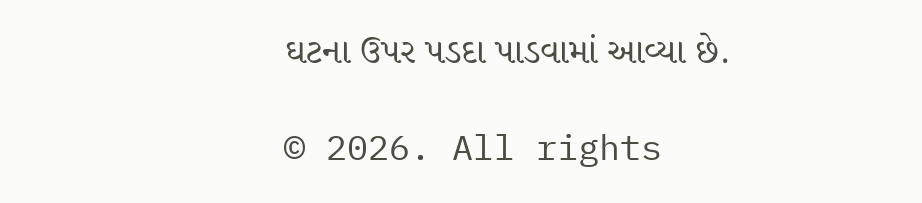ઘટના ઉપર પડદા પાડવામાં આવ્યા છે.

© 2026. All rights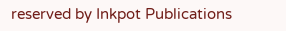reserved by Inkpot Publications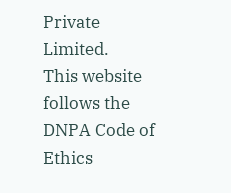Private Limited.
This website follows the DNPA Code of Ethics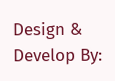Design & Develop By: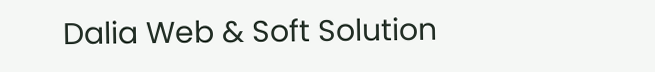Dalia Web & Soft Solution